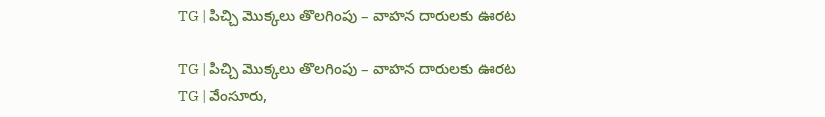TG | పిచ్చి మొక్కలు తొలగింపు – వాహన దారులకు ఊరట

TG | పిచ్చి మొక్కలు తొలగింపు – వాహన దారులకు ఊరట
TG | వేంసూరు,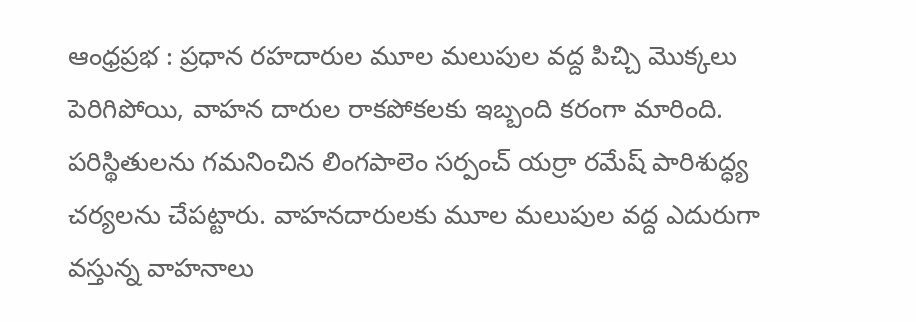ఆంధ్రప్రభ : ప్రధాన రహదారుల మూల మలుపుల వద్ద పిచ్చి మొక్కలు పెరిగిపోయి, వాహన దారుల రాకపోకలకు ఇబ్బంది కరంగా మారింది. పరిస్థితులను గమనించిన లింగపాలెం సర్పంచ్ యర్రా రమేష్ పారిశుద్ధ్య చర్యలను చేపట్టారు. వాహనదారులకు మూల మలుపుల వద్ద ఎదురుగా వస్తున్న వాహనాలు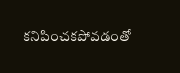కనిపించకపోవడంతో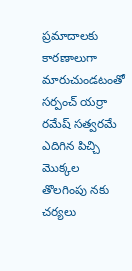ప్రమాదాలకు కారణాలుగా మారుచుండటంతో సర్పంచ్ యర్రా రమేష్ సత్వరమే ఎదిగిన పిచ్చి మొక్కల తొలగింపు నకు చర్యలు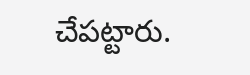చేపట్టారు.